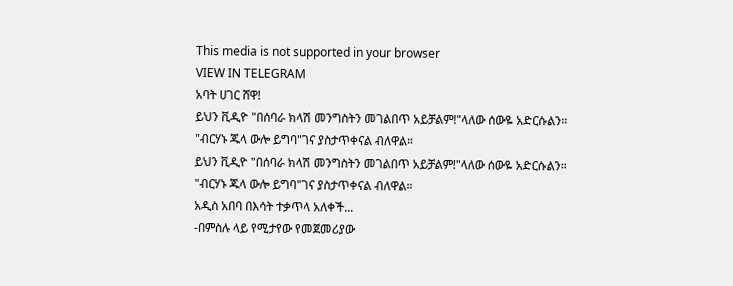This media is not supported in your browser
VIEW IN TELEGRAM
አባት ሀገር ሸዋ!
ይህን ቪዲዮ "በሰባራ ክላሽ መንግስትን መገልበጥ አይቻልም!"ላለው ሰውዬ አድርሱልን። "ብርሃኑ ጁላ ውሎ ይግባ"ገና ያስታጥቀናል ብለዋል።
ይህን ቪዲዮ "በሰባራ ክላሽ መንግስትን መገልበጥ አይቻልም!"ላለው ሰውዬ አድርሱልን። "ብርሃኑ ጁላ ውሎ ይግባ"ገና ያስታጥቀናል ብለዋል።
አዲስ አበባ በእሳት ተቃጥላ አለቀች...
-በምስሉ ላይ የሚታየው የመጀመሪያው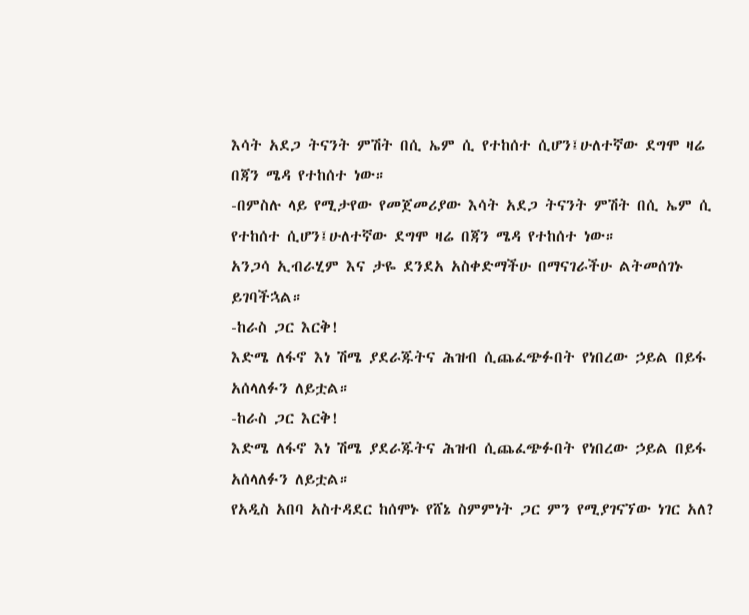እሳት አደጋ ትናንት ምሽት በሲ ኤም ሲ የተከሰተ ሲሆን፤ሁለተኛው ደግሞ ዛሬ በጃን ሜዳ የተከሰተ ነው።
-በምስሉ ላይ የሚታየው የመጀመሪያው እሳት አደጋ ትናንት ምሽት በሲ ኤም ሲ የተከሰተ ሲሆን፤ሁለተኛው ደግሞ ዛሬ በጃን ሜዳ የተከሰተ ነው።
አንጋሳ ኢብራሂም እና ታዬ ደንደአ አስቀድማችሁ በማናገራችሁ ልትመሰገኑ ይገባችኋል።
-ከራስ ጋር እርቅ!
እድሜ ለፋኖ እነ ሽሜ ያደራጁትና ሕዝብ ሲጨፈጭፉበት የነበረው ኃይል በይፋ አሰላለፉን ለይቷል።
-ከራስ ጋር እርቅ!
እድሜ ለፋኖ እነ ሽሜ ያደራጁትና ሕዝብ ሲጨፈጭፉበት የነበረው ኃይል በይፋ አሰላለፉን ለይቷል።
የአዲስ አበባ አስተዳደር ከሰሞኑ የሸኔ ስምምነት ጋር ምን የሚያገናኘው ነገር አለ?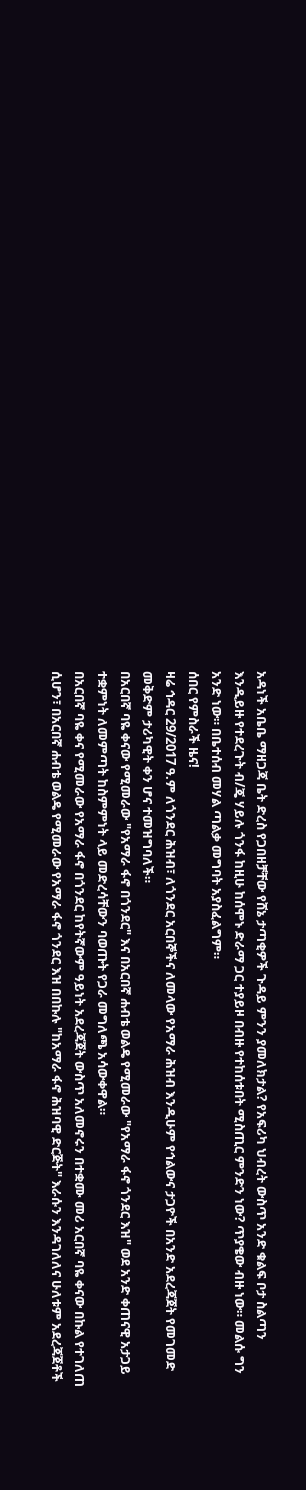አዳነች አቤቤ ማዘጋጃ ቤት ድረስ የጋበዘቻቸው የሸኔ ታጣቂዎች ጉዳይ ምንን ያመለክታል? የአፍሪካ ህብረት ውስጥ አንድ ቁልፍ ቦታ ስልጣን እንዲይዙ የተደረጉት ብ/ጄ ሃይሉ ጎንፋ ከዚሁ ከሰሞኑ ድራማ ጋር ተያይዞ በብዙ የተከሰቱበት ሚስጢር ምንድን ነው? ጥያቄው ብዙ ነው። መልሱ ግን አንድ ነው። በቤተሰብ መሃል ጣልቃ መግባት አያስፈልግም።
ሰበር የምስራች ዜና!
ዛሬ ኅዳር 29/2017 ዓ.ም ለጎንደር ሕዝብ፣ ለጎንደር አርበኞችና ለመላው የአማራ ሕዝብ እንዲሁም የኅልውና ታጋዮች በአንድ አደረጃጀት የመገመድ መቅድም ታሪካዊት ቀን ሆና ተመዝግባለች።
በአርበኛ ባዬ ቀናው የሚመራው "የአማራ ፋኖ በጎንደር" እና በአርበኛ ሐብቴ ወልዴ የሚመራው "የአማራ ፋኖ ጎንደር እዝ" ወደ አንድ ቀጠናዊ አታጋይ ተቋምነት ለመምጣት ከስምምነት ላይ መድረሳቸውን ባወጡት የጋራ መግለጫ አሳውቀዋል።
በአርበኛ ባዬ ቀና የሚመራው የአማራ ፋኖ በጎንደር ከየትኛውም ዓይነት አደረጃጀት ውስጥ አለመኖሩን በተቋሙ መሪ አርበኛ ባዬ ቀናው በኩል የተገለጠ ሲሆን፣ በአርበኛ ሐብቴ ወልዴ የሚመራው የአማራ ፋኖ ጎንደር እዝ በበኩሉ "ከአማራ ፋኖ ሕዝባዊ ድርጅት" እራሱን እንዳገለለና ሁለቱም አደረጃጀቶች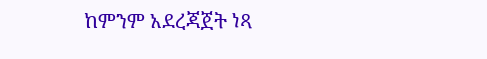ከምንም አደረጃጀት ነጻ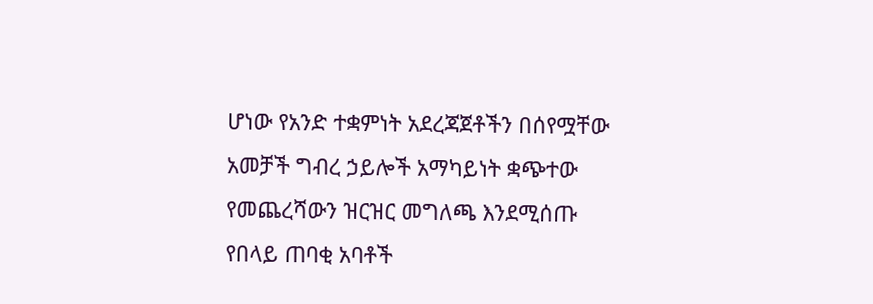ሆነው የአንድ ተቋምነት አደረጃጀቶችን በሰየሟቸው አመቻች ግብረ ኃይሎች አማካይነት ቋጭተው የመጨረሻውን ዝርዝር መግለጫ እንደሚሰጡ የበላይ ጠባቂ አባቶች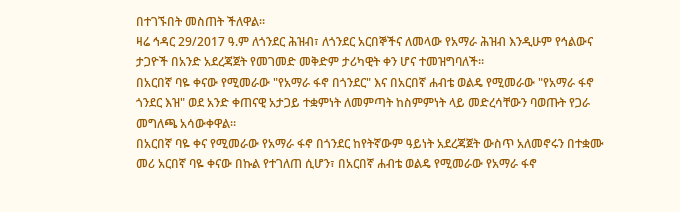በተገኙበት መስጠት ችለዋል።
ዛሬ ኅዳር 29/2017 ዓ.ም ለጎንደር ሕዝብ፣ ለጎንደር አርበኞችና ለመላው የአማራ ሕዝብ እንዲሁም የኅልውና ታጋዮች በአንድ አደረጃጀት የመገመድ መቅድም ታሪካዊት ቀን ሆና ተመዝግባለች።
በአርበኛ ባዬ ቀናው የሚመራው "የአማራ ፋኖ በጎንደር" እና በአርበኛ ሐብቴ ወልዴ የሚመራው "የአማራ ፋኖ ጎንደር እዝ" ወደ አንድ ቀጠናዊ አታጋይ ተቋምነት ለመምጣት ከስምምነት ላይ መድረሳቸውን ባወጡት የጋራ መግለጫ አሳውቀዋል።
በአርበኛ ባዬ ቀና የሚመራው የአማራ ፋኖ በጎንደር ከየትኛውም ዓይነት አደረጃጀት ውስጥ አለመኖሩን በተቋሙ መሪ አርበኛ ባዬ ቀናው በኩል የተገለጠ ሲሆን፣ በአርበኛ ሐብቴ ወልዴ የሚመራው የአማራ ፋኖ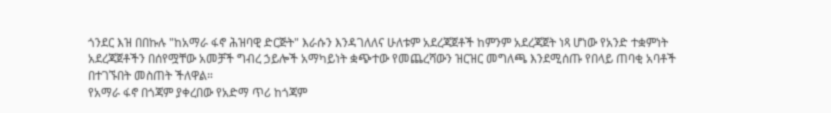ጎንደር እዝ በበኩሉ "ከአማራ ፋኖ ሕዝባዊ ድርጅት" እራሱን እንዳገለለና ሁለቱም አደረጃጀቶች ከምንም አደረጃጀት ነጻ ሆነው የአንድ ተቋምነት አደረጃጀቶችን በሰየሟቸው አመቻች ግብረ ኃይሎች አማካይነት ቋጭተው የመጨረሻውን ዝርዝር መግለጫ እንደሚሰጡ የበላይ ጠባቂ አባቶች በተገኙበት መስጠት ችለዋል።
የአማራ ፋኖ በጎጃም ያቀረበው የአድማ ጥሪ ከጎጃም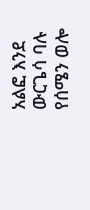አልፎ እንደ ውርጌሳ ባሉ የሰሜን ወሎ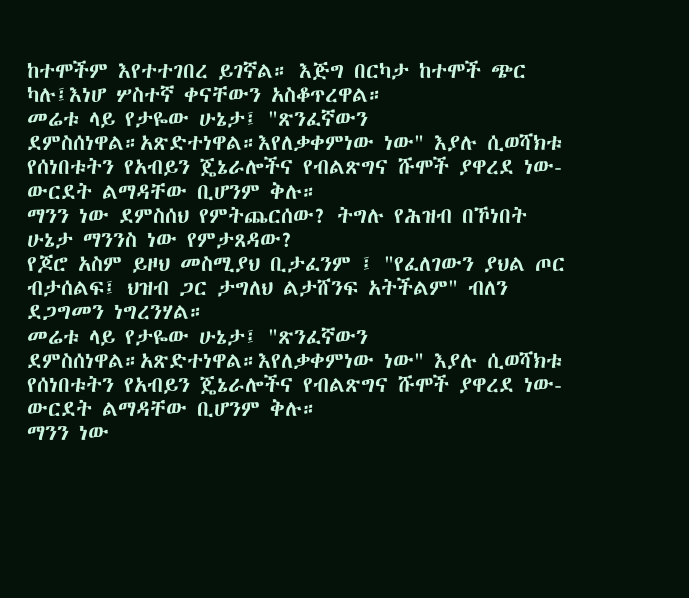ከተሞችም እየተተገበረ ይገኛል። እጅግ በርካታ ከተሞች ጭር ካሉ፤እነሆ ሦስተኛ ቀናቸውን አስቆጥረዋል።
መሬቱ ላይ የታዬው ሁኔታ፤ "ጽንፈኛውን ደምስሰነዋል።አጽድተነዋል።እየለቃቀምነው ነው" እያሉ ሲወሻክቱ የሰነበቱትን የአብይን ጄኔራሎችና የብልጽግና ሹሞች ያዋረደ ነው- ውርደት ልማዳቸው ቢሆንም ቅሉ።
ማንን ነው ደምስሰህ የምትጨርሰው? ትግሉ የሕዝብ በኾነበት ሁኔታ ማንንስ ነው የምታጸዳው?
የጆሮ አስም ይዞህ መስሚያህ ቢታፈንም ፤ "የፈለገውን ያህል ጦር ብታሰልፍ፤ ህዝብ ጋር ታግለህ ልታሸንፍ አትችልም" ብለን ደጋግመን ነግረንሃል።
መሬቱ ላይ የታዬው ሁኔታ፤ "ጽንፈኛውን ደምስሰነዋል።አጽድተነዋል።እየለቃቀምነው ነው" እያሉ ሲወሻክቱ የሰነበቱትን የአብይን ጄኔራሎችና የብልጽግና ሹሞች ያዋረደ ነው- ውርደት ልማዳቸው ቢሆንም ቅሉ።
ማንን ነው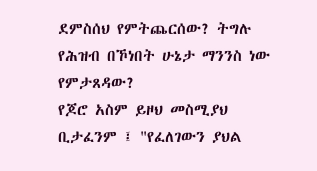ደምስሰህ የምትጨርሰው? ትግሉ የሕዝብ በኾነበት ሁኔታ ማንንስ ነው የምታጸዳው?
የጆሮ አስም ይዞህ መስሚያህ ቢታፈንም ፤ "የፈለገውን ያህል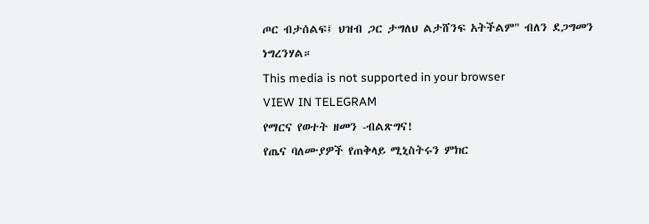ጦር ብታሰልፍ፤ ህዝብ ጋር ታግለህ ልታሸንፍ አትችልም" ብለን ደጋግመን ነግረንሃል።
This media is not supported in your browser
VIEW IN TELEGRAM
የማርና የወተት ዘመን -ብልጽግና!
የጤና ባለሙያዎች የጠቅላይ ሚኒስትሩን ምክር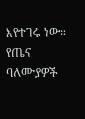እየተገሩ ነው።
የጤና ባለሙያዎች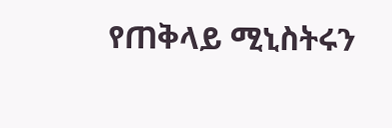የጠቅላይ ሚኒስትሩን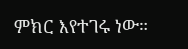ምክር እየተገሩ ነው።